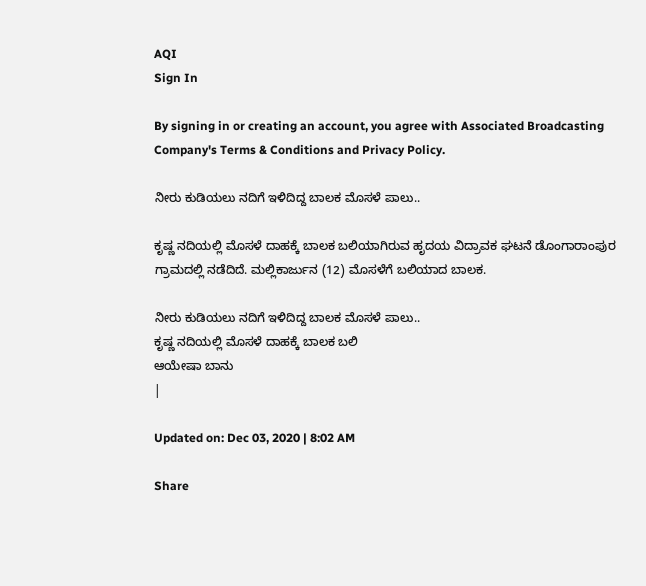AQI
Sign In

By signing in or creating an account, you agree with Associated Broadcasting Company's Terms & Conditions and Privacy Policy.

ನೀರು ಕುಡಿಯಲು ನದಿಗೆ ಇಳಿದಿದ್ದ ಬಾಲಕ ಮೊಸಳೆ ಪಾಲು..

ಕೃಷ್ಣ ನದಿಯಲ್ಲಿ‌ ಮೊಸಳೆ ದಾಹಕ್ಕೆ ಬಾಲಕ ಬಲಿಯಾಗಿರುವ ಹೃದಯ ವಿದ್ರಾವಕ ಘಟನೆ ಡೊಂಗಾರಾಂಪುರ ಗ್ರಾಮದಲ್ಲಿ ನಡೆದಿದೆ. ಮಲ್ಲಿಕಾರ್ಜುನ (12) ಮೊಸಳೆಗೆ ಬಲಿಯಾದ ಬಾಲಕ.

ನೀರು ಕುಡಿಯಲು ನದಿಗೆ ಇಳಿದಿದ್ದ ಬಾಲಕ ಮೊಸಳೆ ಪಾಲು..
ಕೃಷ್ಣ ನದಿಯಲ್ಲಿ‌ ಮೊಸಳೆ ದಾಹಕ್ಕೆ ಬಾಲಕ ಬಲಿ
ಆಯೇಷಾ ಬಾನು
|

Updated on: Dec 03, 2020 | 8:02 AM

Share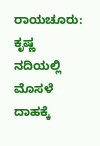ರಾಯಚೂರು: ಕೃಷ್ಣ ನದಿಯಲ್ಲಿ‌ ಮೊಸಳೆ ದಾಹಕ್ಕೆ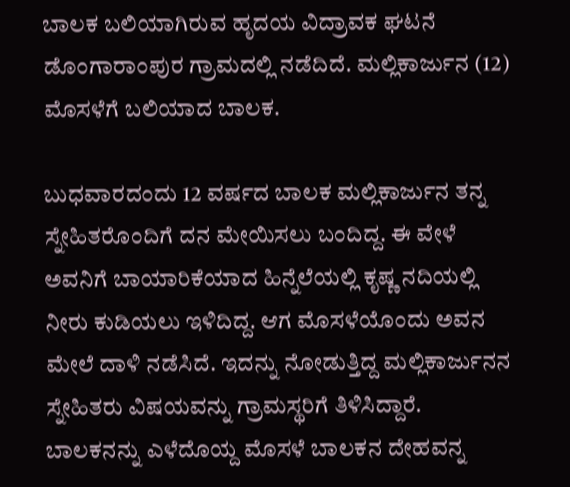ಬಾಲಕ ಬಲಿಯಾಗಿರುವ ಹೃದಯ ವಿದ್ರಾವಕ ಘಟನೆ ಡೊಂಗಾರಾಂಪುರ ಗ್ರಾಮದಲ್ಲಿ ನಡೆದಿದೆ. ಮಲ್ಲಿಕಾರ್ಜುನ (12) ಮೊಸಳೆಗೆ ಬಲಿಯಾದ ಬಾಲಕ.

ಬುಧವಾರದಂದು 12 ವರ್ಷದ ಬಾಲಕ ಮಲ್ಲಿಕಾರ್ಜುನ ತನ್ನ ಸ್ನೇಹಿತರೊಂದಿಗೆ ದನ ಮೇಯಿಸಲು ಬಂದಿದ್ದ. ಈ ವೇಳೆ ಅವನಿಗೆ ಬಾಯಾರಿಕೆಯಾದ ಹಿನ್ನೆಲೆಯಲ್ಲಿ ಕೃಷ್ಣ ನದಿಯಲ್ಲಿ ನೀರು‌ ಕುಡಿಯಲು ಇಳಿದಿದ್ದ. ಆಗ ಮೊಸಳೆಯೊಂದು ಅವನ ಮೇಲೆ ದಾಳಿ ನಡೆಸಿದೆ. ಇದನ್ನು ನೋಡುತ್ತಿದ್ದ ಮಲ್ಲಿಕಾರ್ಜುನನ ಸ್ನೇಹಿತರು ವಿಷಯವನ್ನು ಗ್ರಾಮಸ್ಥರಿಗೆ ತಿಳಿಸಿದ್ದಾರೆ. ಬಾಲಕನನ್ನು ಎಳೆದೊಯ್ದ ಮೊಸಳೆ ಬಾಲಕನ ದೇಹವನ್ನ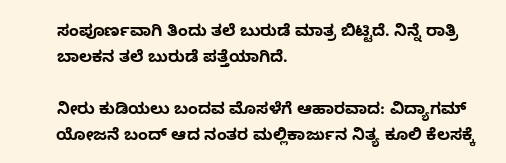ಸಂಪೂರ್ಣವಾಗಿ ತಿಂದು ತಲೆ ಬುರುಡೆ ಮಾತ್ರ ಬಿಟ್ಟಿದೆ. ನಿನ್ನೆ ರಾತ್ರಿ ಬಾಲಕನ ತಲೆ ಬುರುಡೆ ಪತ್ತೆಯಾಗಿದೆ.

ನೀರು ಕುಡಿಯಲು ಬಂದವ ಮೊಸಳೆಗೆ ಆಹಾರವಾದ: ವಿದ್ಯಾಗಮ್ ಯೋಜನೆ ಬಂದ್ ಆದ ನಂತರ ಮಲ್ಲಿಕಾರ್ಜುನ ನಿತ್ಯ ಕೂಲಿ ಕೆಲಸಕ್ಕೆ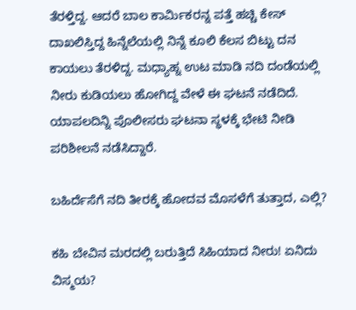ತೆರಳ್ತಿದ್ದ. ಆದರೆ ಬಾಲ ಕಾರ್ಮಿಕರನ್ನ ಪತ್ತೆ ಹಚ್ಚಿ‌ ಕೇಸ್ ದಾಖಲಿಸ್ತಿದ್ದ ಹಿನ್ನೆಲೆಯಲ್ಲಿ ನಿನ್ನೆ ಕೂಲಿ ಕೆಲಸ ಬಿಟ್ಟು ದನ ಕಾಯಲು ತೆರಳಿದ್ದ. ಮಧ್ಯಾಹ್ನ ಉಟ ಮಾಡಿ ನದಿ ದಂಡೆಯಲ್ಲಿ ನೀರು ಕುಡಿಯಲು ಹೋಗಿದ್ದ ವೇಳೆ ಈ ಘಟನೆ ನಡೆದಿದೆ. ಯಾಪಲದಿನ್ನಿ ಪೊಲೀಸರು ಘಟನಾ ಸ್ಥಳಕ್ಕೆ ಭೇಟಿ ನೀಡಿ ಪರಿಶೀಲನೆ ನಡೆಸಿದ್ದಾರೆ.

ಬಹಿರ್ದೆಸೆಗೆ ನದಿ ತೀರಕ್ಕೆ ಹೋದವ ಮೊಸಳೆಗೆ ತುತ್ತಾದ, ಎಲ್ಲಿ?

ಕಹಿ ಬೇವಿನ ಮರದಲ್ಲಿ ಬರುತ್ತಿದೆ ಸಿಹಿಯಾದ ನೀರು! ಏನಿದು ವಿಸ್ಮಯ?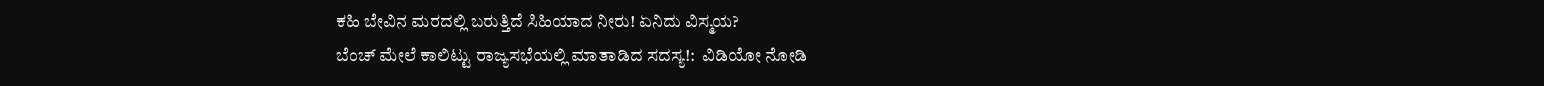ಕಹಿ ಬೇವಿನ ಮರದಲ್ಲಿ ಬರುತ್ತಿದೆ ಸಿಹಿಯಾದ ನೀರು! ಏನಿದು ವಿಸ್ಮಯ?
ಬೆಂಚ್ ಮೇಲೆ ಕಾಲಿಟ್ಟು ರಾಜ್ಯಸಭೆಯಲ್ಲಿ ಮಾತಾಡಿದ ಸದಸ್ಯ!:  ವಿಡಿಯೋ ನೋಡಿ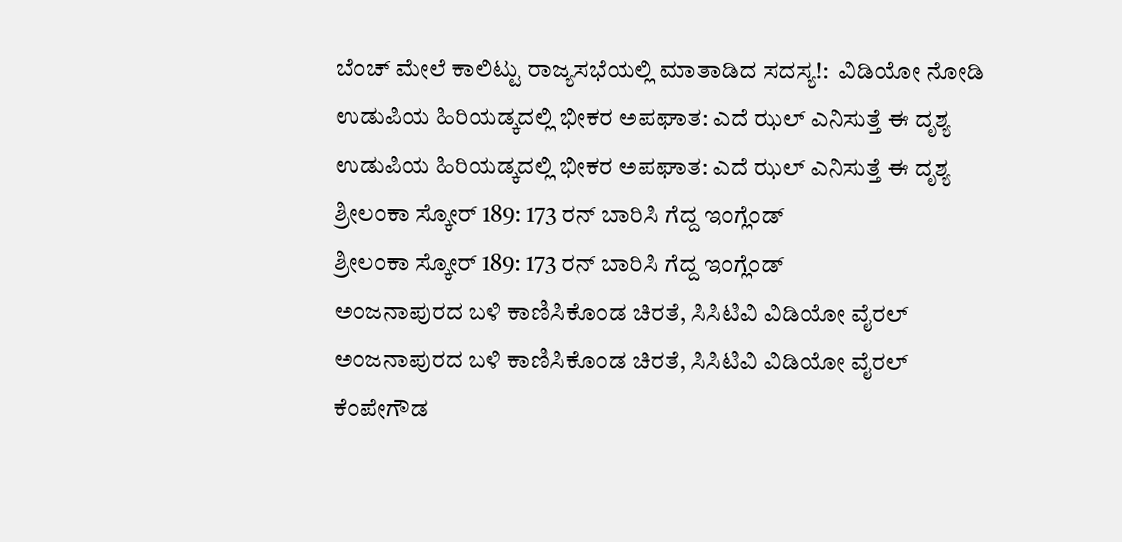ಬೆಂಚ್ ಮೇಲೆ ಕಾಲಿಟ್ಟು ರಾಜ್ಯಸಭೆಯಲ್ಲಿ ಮಾತಾಡಿದ ಸದಸ್ಯ!:  ವಿಡಿಯೋ ನೋಡಿ
ಉಡುಪಿಯ ಹಿರಿಯಡ್ಕದಲ್ಲಿ ಭೀಕರ ಅಪಘಾತ: ಎದೆ ಝಲ್ ಎನಿಸುತ್ತೆ ಈ ದೃಶ್ಯ
ಉಡುಪಿಯ ಹಿರಿಯಡ್ಕದಲ್ಲಿ ಭೀಕರ ಅಪಘಾತ: ಎದೆ ಝಲ್ ಎನಿಸುತ್ತೆ ಈ ದೃಶ್ಯ
ಶ್ರೀಲಂಕಾ ಸ್ಕೋರ್ 189: 173 ರನ್ ಬಾರಿಸಿ ಗೆದ್ದ ಇಂಗ್ಲೆಂಡ್
ಶ್ರೀಲಂಕಾ ಸ್ಕೋರ್ 189: 173 ರನ್ ಬಾರಿಸಿ ಗೆದ್ದ ಇಂಗ್ಲೆಂಡ್
ಅಂಜನಾಪುರದ ಬಳಿ ಕಾಣಿಸಿಕೊಂಡ ಚಿರತೆ, ಸಿಸಿಟಿವಿ ವಿಡಿಯೋ ವೈರಲ್
ಅಂಜನಾಪುರದ ಬಳಿ ಕಾಣಿಸಿಕೊಂಡ ಚಿರತೆ, ಸಿಸಿಟಿವಿ ವಿಡಿಯೋ ವೈರಲ್
ಕೆಂಪೇಗೌಡ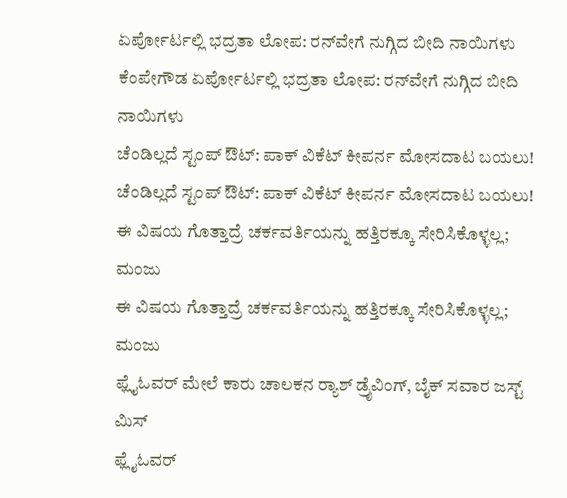ಏರ್ಪೋರ್ಟಲ್ಲಿ ಭದ್ರತಾ ಲೋಪ: ರನ್‌ವೇಗೆ ನುಗ್ಗಿದ ಬೀದಿ ನಾಯಿಗಳು
ಕೆಂಪೇಗೌಡ ಏರ್ಪೋರ್ಟಲ್ಲಿ ಭದ್ರತಾ ಲೋಪ: ರನ್‌ವೇಗೆ ನುಗ್ಗಿದ ಬೀದಿ ನಾಯಿಗಳು
ಚೆಂಡಿಲ್ಲದೆ ಸ್ಟಂಪ್ ಔಟ್: ಪಾಕ್ ವಿಕೆಟ್ ಕೀಪರ್ನ ಮೋಸದಾಟ ಬಯಲು!
ಚೆಂಡಿಲ್ಲದೆ ಸ್ಟಂಪ್ ಔಟ್: ಪಾಕ್ ವಿಕೆಟ್ ಕೀಪರ್ನ ಮೋಸದಾಟ ಬಯಲು!
ಈ ವಿಷಯ ಗೊತ್ತಾದ್ರೆ ಚರ್ಕವರ್ತಿಯನ್ನು ಹತ್ತಿರಕ್ಕೂ ಸೇರಿಸಿಕೊಳ್ಳಲ್ಲ; ಮಂಜು
ಈ ವಿಷಯ ಗೊತ್ತಾದ್ರೆ ಚರ್ಕವರ್ತಿಯನ್ನು ಹತ್ತಿರಕ್ಕೂ ಸೇರಿಸಿಕೊಳ್ಳಲ್ಲ; ಮಂಜು
ಫ್ಲೈಓವರ್ ಮೇಲೆ ಕಾರು ಚಾಲಕನ ರ‍್ಯಾಶ್ ಡ್ರೈವಿಂಗ್, ಬೈಕ್ ಸವಾರ ಜಸ್ಟ್ ಮಿಸ್
ಫ್ಲೈಓವರ್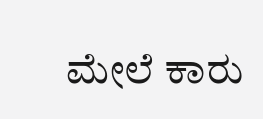ಮೇಲೆ ಕಾರು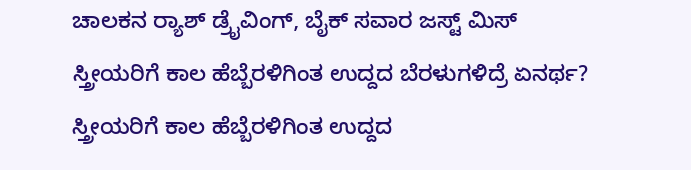ಚಾಲಕನ ರ‍್ಯಾಶ್ ಡ್ರೈವಿಂಗ್, ಬೈಕ್ ಸವಾರ ಜಸ್ಟ್ ಮಿಸ್
ಸ್ತ್ರೀಯರಿಗೆ ಕಾಲ ಹೆಬ್ಬೆರಳಿಗಿಂತ ಉದ್ದದ ಬೆರಳುಗಳಿದ್ರೆ ಏನರ್ಥ?
ಸ್ತ್ರೀಯರಿಗೆ ಕಾಲ ಹೆಬ್ಬೆರಳಿಗಿಂತ ಉದ್ದದ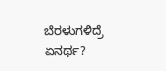ಬೆರಳುಗಳಿದ್ರೆ ಏನರ್ಥ?